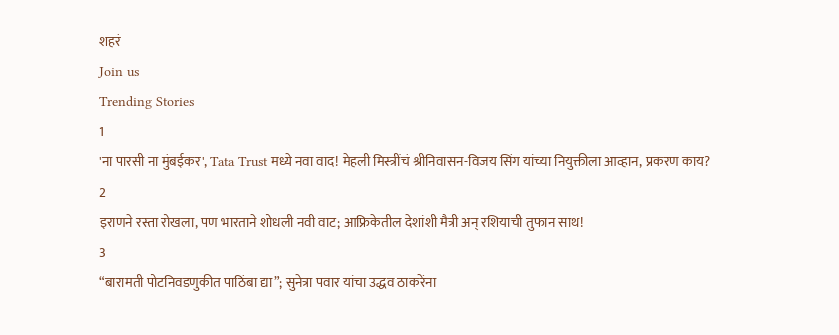शहरं
Join us
Trending Stories
1
'ना पारसी ना मुंबईकर', Tata Trust मध्ये नवा वाद! मेहली मिस्त्रींचं श्रीनिवासन-विजय सिंग यांच्या नियुक्तीला आव्हान, प्रकरण काय?
2
इराणने रस्ता रोखला, पण भारताने शोधली नवी वाट; आफ्रिकेतील देशांशी मैत्री अन् रशियाची तुफान साथ!
3
“बारामती पोटनिवडणुकीत पाठिंबा द्या”; सुनेत्रा पवार यांचा उद्धव ठाकरेंना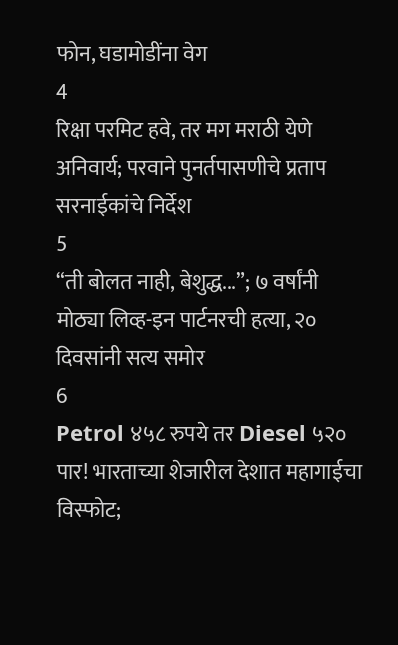फोन, घडामोडींना वेग
4
रिक्षा परमिट हवे, तर मग मराठी येणे अनिवार्य; परवाने पुनर्तपासणीचे प्रताप सरनाईकांचे निर्देश
5
“ती बोलत नाही, बेशुद्ध...”; ७ वर्षांनी मोठ्या लिव्ह-इन पार्टनरची हत्या, २० दिवसांनी सत्य समोर
6
Petrol ४५८ रुपये तर Diesel ५२० पार! भारताच्या शेजारील देशात महागाईचा विस्फोट;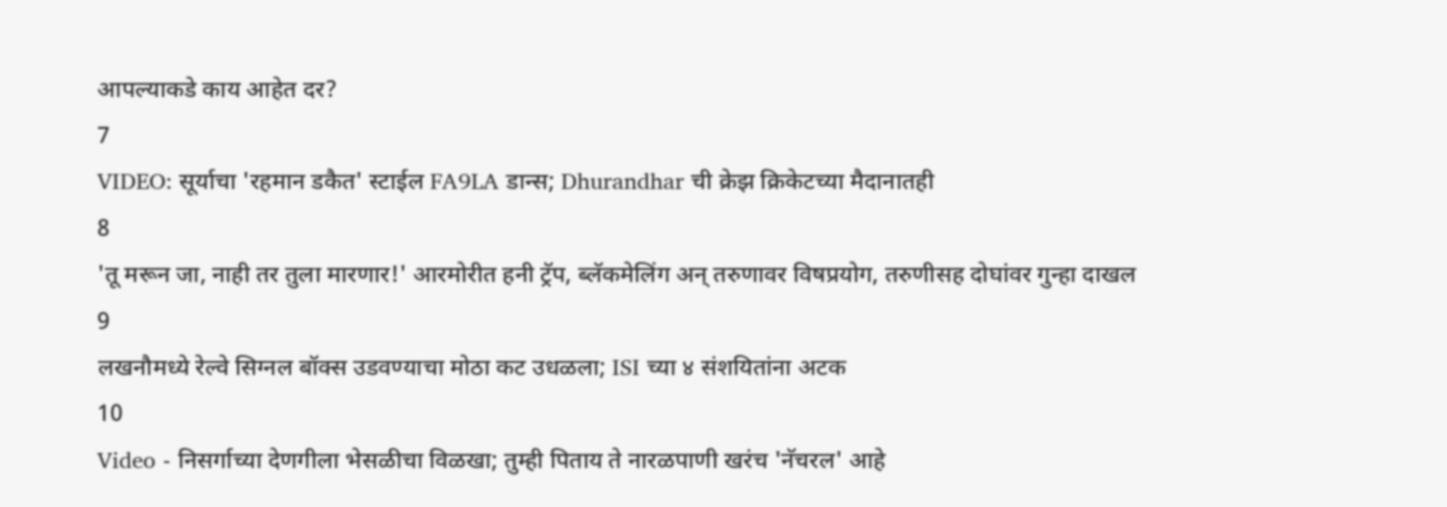आपल्याकडे काय आहेत दर?
7
VIDEO: सूर्याचा 'रहमान डकैत' स्टाईल FA9LA डान्स; Dhurandhar ची क्रेझ क्रिकेटच्या मैदानातही
8
'तू मरून जा, नाही तर तुला मारणार!' आरमोरीत हनी ट्रॅप, ब्लॅकमेलिंग अन् तरुणावर विषप्रयोग, तरुणीसह दोघांवर गुन्हा दाखल
9
लखनौमध्ये रेल्वे सिग्नल बॉक्स उडवण्याचा मोठा कट उधळला; ISI च्या ४ संशयितांना अटक
10
Video - निसर्गाच्या देणगीला भेसळीचा विळखा; तुम्ही पिताय ते नारळपाणी खरंच 'नॅचरल' आहे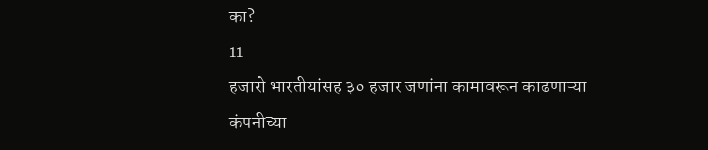का?
11
हजारो भारतीयांसह ३० हजार जणांना कामावरून काढणाऱ्या कंपनीच्या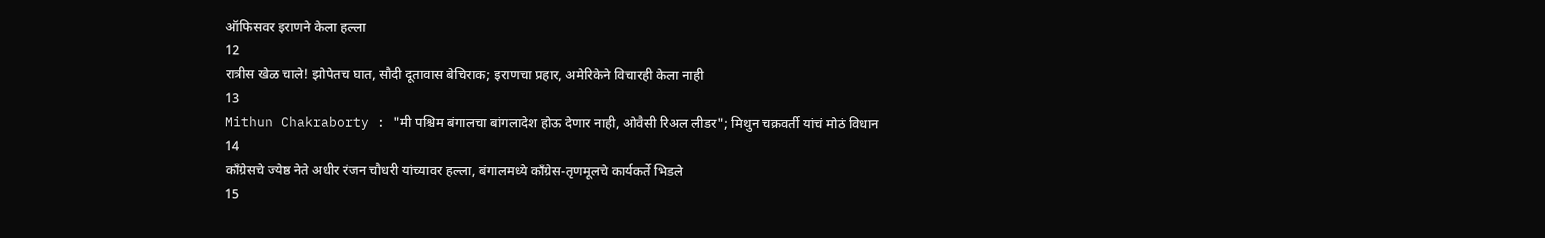ऑफिसवर इराणने केला हल्ला
12
रात्रीस खेळ चाले! झोपेतच घात, सौदी दूतावास बेचिराक; इराणचा प्रहार, अमेरिकेने विचारही केला नाही
13
Mithun Chakraborty : "मी पश्चिम बंगालचा बांगलादेश होऊ देणार नाही, ओवैसी रिअल लीडर"; मिथुन चक्रवर्ती यांचं मोठं विधान
14
काँग्रेसचे ज्येष्ठ नेते अधीर रंजन चौधरी यांच्यावर हल्ला, बंगालमध्ये काँग्रेस-तृणमूलचे कार्यकर्ते भिडले
15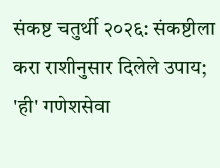संकष्ट चतुर्थी २०२६: संकष्टीला करा राशीनुसार दिलेले उपाय; 'ही' गणेशसेवा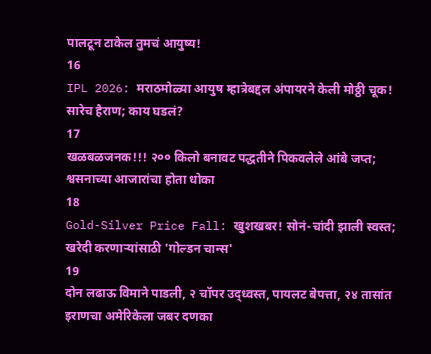पालटून टाकेल तुमचं आयुष्य!
16
IPL 2026: मराठमोळ्या आयुष म्हात्रेबद्दल अंपायरने केली मोठ्ठी चूक! सारेच हैराण; काय घडलं?
17
खळबळजनक!!! २०० किलो बनावट पद्धतीने पिकवलेले आंबे जप्त; श्वसनाच्या आजारांचा होता धोका
18
Gold-Silver Price Fall: खुशखबर! सोनं-चांदी झाली स्वस्त; खरेदी करणाऱ्यांसाठी 'गोल्डन चान्स'
19
दोन लढाऊ विमाने पाडली, २ चॉपर उद्ध्वस्त, पायलट बेपत्ता, २४ तासांत इराणचा अमेरिकेला जबर दणका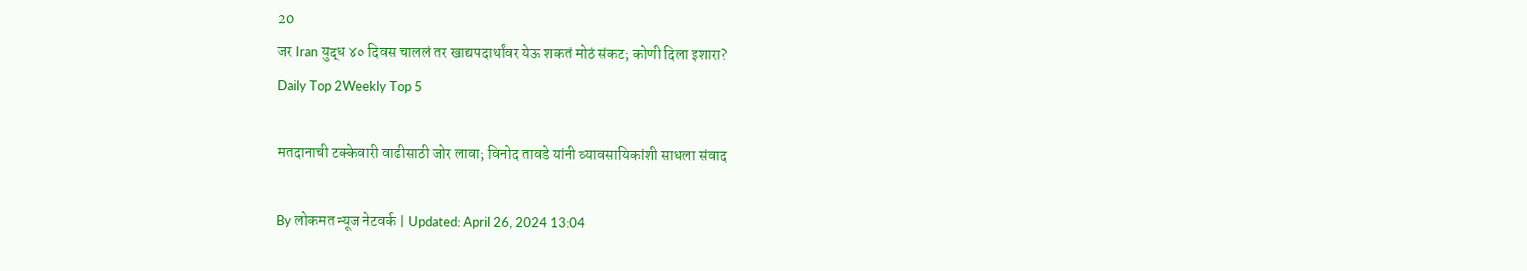20
जर Iran युद्ध ४० दिवस चाललं तर खाद्यपदार्थांवर येऊ शकतं मोठं संकट; कोणी दिला इशारा?
Daily Top 2Weekly Top 5

मतदानाची टक्केवारी वाढीसाठी जोर लावा; विनोद तावडे यांनी व्यावसायिकांशी साधला संवाद

By लोकमत न्यूज नेटवर्क | Updated: April 26, 2024 13:04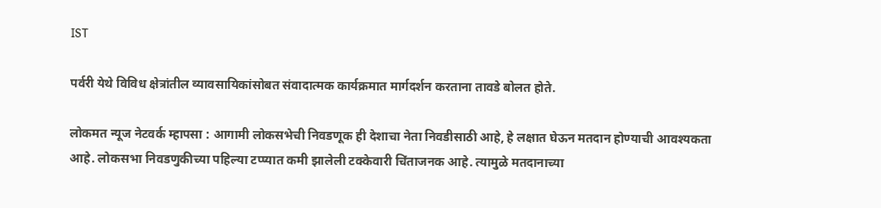IST

पर्वरी येथे विविध क्षेत्रांतील व्यावसायिकांसोबत संवादात्मक कार्यक्रमात मार्गदर्शन करताना तावडे बोलत होते.

लोकमत न्यूज नेटवर्क म्हापसा : आगामी लोकसभेची निवडणूक ही देशाचा नेता निवडीसाठी आहे, हे लक्षात घेऊन मतदान होण्याची आवश्यकता आहे. लोकसभा निवडणुकीच्या पहिल्या टप्प्यात कमी झालेली टक्केवारी चिंताजनक आहे. त्यामुळे मतदानाच्या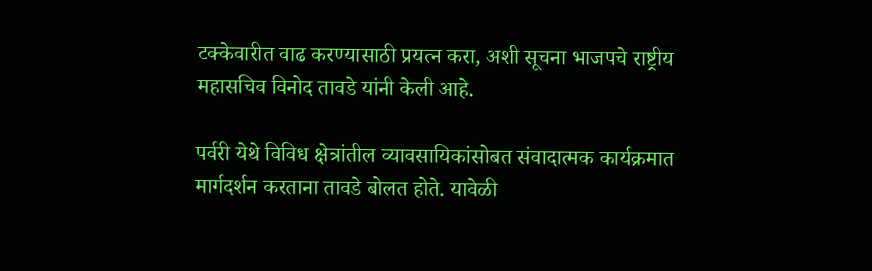टक्केवारीत वाढ करण्यासाठी प्रयत्न करा, अशी सूचना भाजपचे राष्ट्रीय महासचिव विनोद तावडे यांनी केली आहे.

पर्वरी येथे विविध क्षेत्रांतील व्यावसायिकांसोबत संवादात्मक कार्यक्रमात मार्गदर्शन करताना तावडे बोलत होते. यावेळी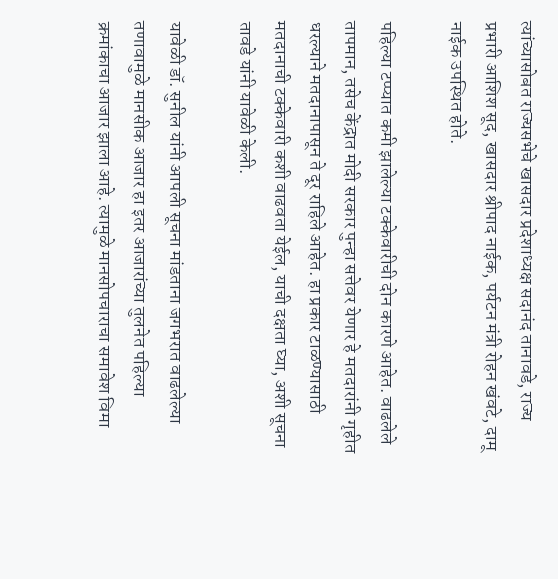त्यांच्यासोबत राज्यसभेचे खासदार प्रदेशाध्यक्ष सदानंद तानावडे, राज्य प्रभारी आशिश सूद, खासदार श्रीपाद नाईक, पर्यटन मंत्री रोहन खंवटे, दामू नाईक उपस्थित होते.

पहिल्या टप्प्यात कमी झालेल्या टक्केवारीची दोन कारणे आहेत. वाढलेले तापमान, तसेच केंद्रात मोदी सरकार पुन्हा सत्तेवर येणार हे मतदारांनी गृहीत धरल्याने मतदानापासून ते दूर राहिले आहेत. हा प्रकार टाळण्यासाठी मतदानाची टक्केवारी कशी वाढवता येईल, याची दक्षता घ्या, अशी सूचना तावडे यांनी यावेळी केली.

यावेळी डॉ. सुनील यांनी आपली सूचना मांडताना जगभरात वाढलेल्या तणावामुळे मानसीक आजार हा इतर आजारांच्या तुलनेत पहिल्या क्रमांकाचा आजार झाला आहे. त्यामुळे मानसोपचाराचा समावेश विमा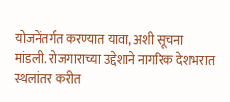योजनेंतर्गत करण्यात यावा, अशी सूचना मांडली. रोजगाराच्या उद्देशाने नागरिक देशभरात स्थलांतर करीत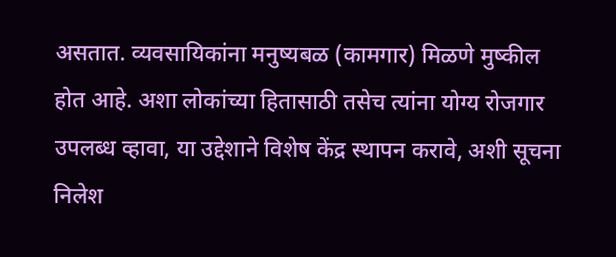असतात. व्यवसायिकांना मनुष्यबळ (कामगार) मिळणे मुष्कील होत आहे. अशा लोकांच्या हितासाठी तसेच त्यांना योग्य रोजगार उपलब्ध व्हावा, या उद्देशाने विशेष केंद्र स्थापन करावे, अशी सूचना निलेश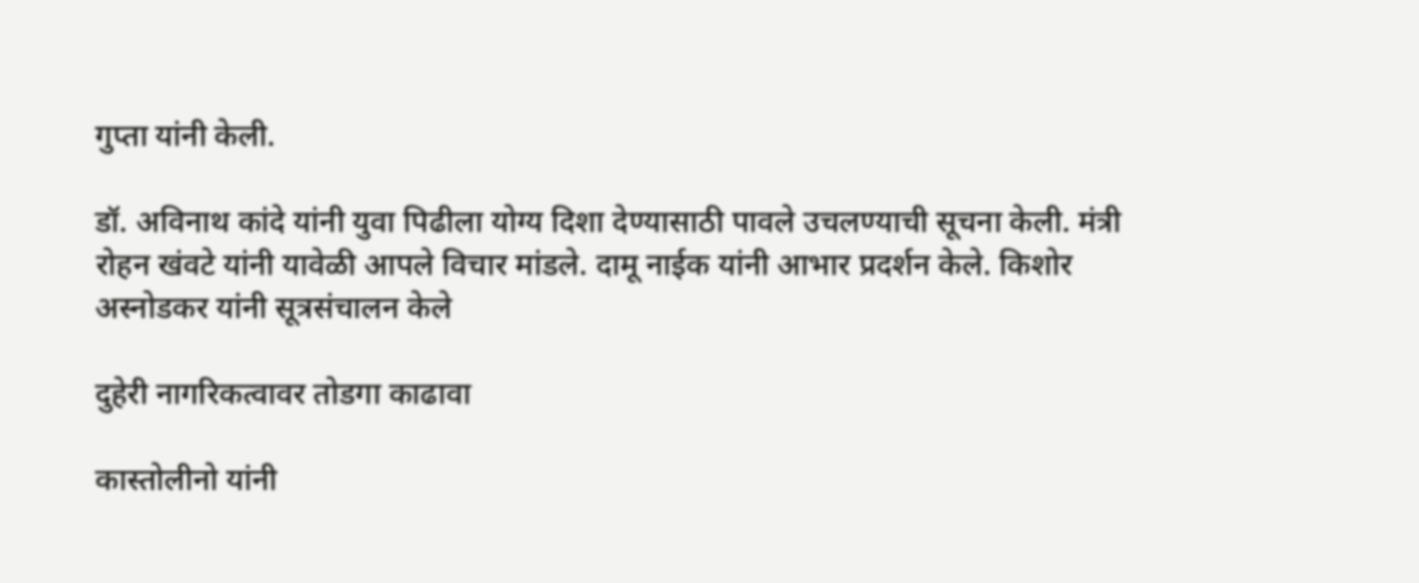गुप्ता यांनी केली.

डॉ. अविनाथ कांदे यांनी युवा पिढीला योग्य दिशा देण्यासाठी पावले उचलण्याची सूचना केली. मंत्री रोहन खंवटे यांनी यावेळी आपले विचार मांडले. दामू नाईक यांनी आभार प्रदर्शन केले. किशोर अस्नोडकर यांनी सूत्रसंचालन केले

दुहेरी नागरिकत्वावर तोडगा काढावा

कास्तोलीनो यांनी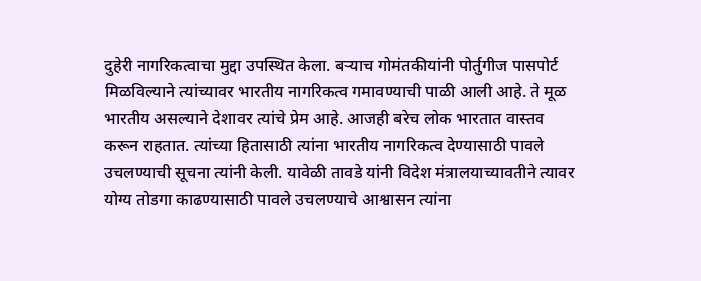दुहेरी नागरिकत्वाचा मुद्दा उपस्थित केला. बऱ्याच गोमंतकीयांनी पोर्तुगीज पासपोर्ट मिळविल्याने त्यांच्यावर भारतीय नागरिकत्व गमावण्याची पाळी आली आहे. ते मूळ भारतीय असल्याने देशावर त्यांचे प्रेम आहे. आजही बरेच लोक भारतात वास्तव करून राहतात. त्यांच्या हितासाठी त्यांना भारतीय नागरिकत्व देण्यासाठी पावले उचलण्याची सूचना त्यांनी केली. यावेळी तावडे यांनी विदेश मंत्रालयाच्यावतीने त्यावर योग्य तोडगा काढण्यासाठी पावले उचलण्याचे आश्वासन त्यांना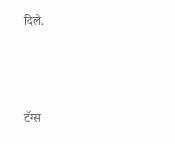दिले.



टॅग्स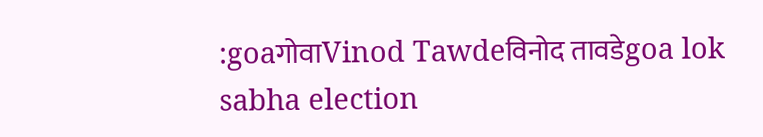:goaगोवाVinod Tawdeविनोद तावडेgoa lok sabha election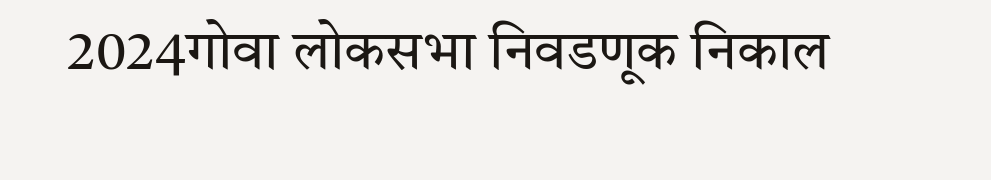2024गोवा लोकसभा निवडणूक निकाल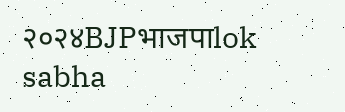२०२४BJPभाजपाlok sabha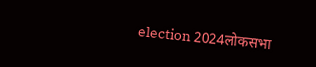election 2024लोकसभा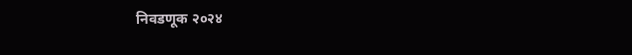निवडणूक २०२४